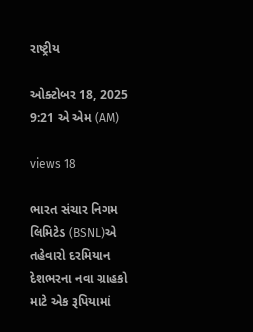રાષ્ટ્રીય

ઓક્ટોબર 18, 2025 9:21 એ એમ (AM)

views 18

ભારત સંચાર નિગમ લિમિટેડ (BSNL)એ તહેવારો દરમિયાન દેશભરના નવા ગ્રાહકો માટે એક રૂપિયામાં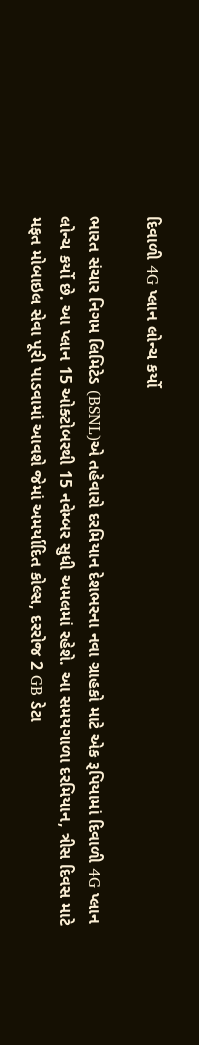દિવાળી 4G પ્લાન લોન્ચ કર્યો

ભારત સંચાર નિગમ લિમિટેડ (BSNL)એ તહેવારો દરમિયાન દેશભરના નવા ગ્રાહકો માટે એક રૂપિયામાં દિવાળી 4G પ્લાન લોન્ચ કર્યો છે. આ પ્લાન 15 ઓક્ટોબરથી 15 નવેમ્બર સુધી અમલમાં રહેશે. આ સમયગાળા દરમિયાન, ત્રીસ દિવસ માટે મફત મોબાઇલ સેવા પૂરી પાડવામાં આવશે જેમાં અમર્યાદિત કોલ્સ, દરરોજ 2 GB ડેટા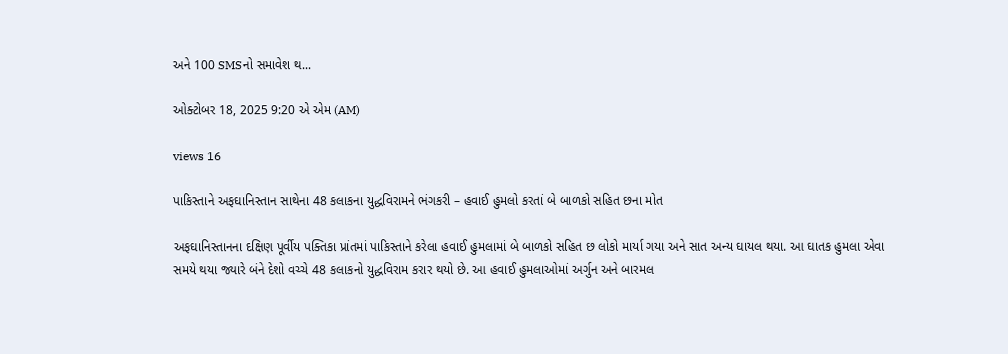અને 100 SMSનો સમાવેશ થ...

ઓક્ટોબર 18, 2025 9:20 એ એમ (AM)

views 16

પાકિસ્તાને અફઘાનિસ્તાન સાથેના 48 કલાકના યુદ્ધવિરામને ભંગકરી – હવાઈ હુમલો કરતાં બે બાળકો સહિત છના મોત

અફઘાનિસ્તાનના દક્ષિણ પૂર્વીય પક્તિકા પ્રાંતમાં પાકિસ્તાને કરેલા હવાઈ હુમલામાં બે બાળકો સહિત છ લોકો માર્યા ગયા અને સાત અન્ય ઘાયલ થયા. આ ઘાતક હુમલા એવા સમયે થયા જ્યારે બંને દેશો વચ્ચે 48 કલાકનો યુદ્ધવિરામ કરાર થયો છે. આ હવાઈ હુમલાઓમાં અર્ગુન અને બારમલ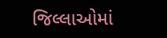જિલ્લાઓમાં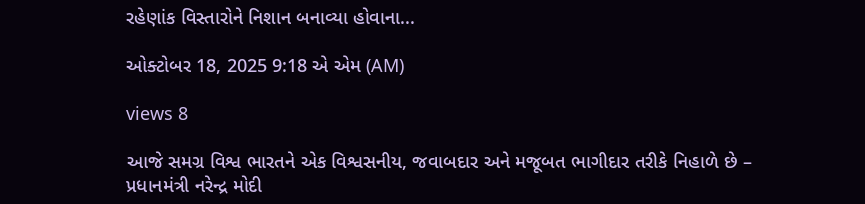રહેણાંક વિસ્તારોને નિશાન બનાવ્યા હોવાના...

ઓક્ટોબર 18, 2025 9:18 એ એમ (AM)

views 8

આજે સમગ્ર વિશ્વ ભારતને એક વિશ્વસનીય, જવાબદાર અને મજૂબત ભાગીદાર તરીકે નિહાળે છે – પ્રધાનમંત્રી નરેન્દ્ર મોદી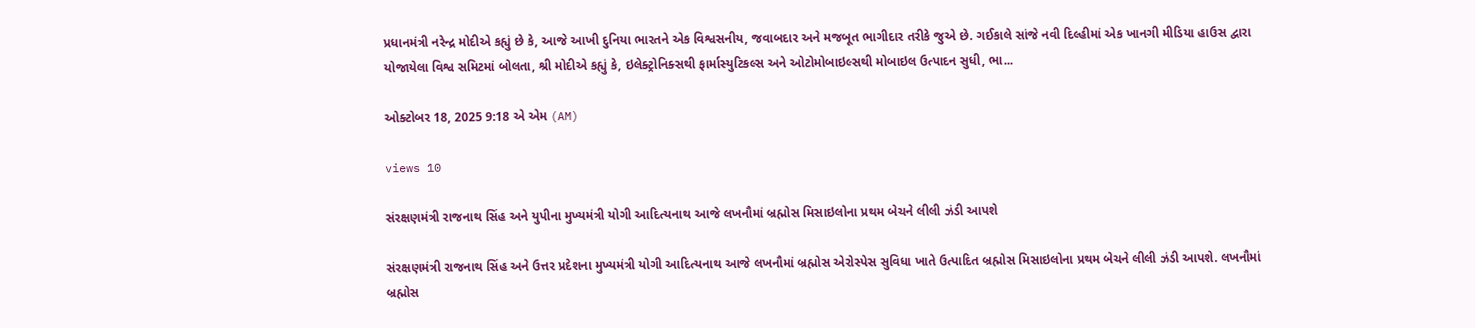પ્રધાનમંત્રી નરેન્દ્ર મોદીએ કહ્યું છે કે, આજે આખી દુનિયા ભારતને એક વિશ્વસનીય, જવાબદાર અને મજબૂત ભાગીદાર તરીકે જુએ છે. ગઈકાલે સાંજે નવી દિલ્હીમાં એક ખાનગી મીડિયા હાઉસ દ્વારા યોજાયેલા વિશ્વ સમિટમાં બોલતા, શ્રી મોદીએ કહ્યું કે, ઇલેક્ટ્રોનિક્સથી ફાર્માસ્યુટિકલ્સ અને ઓટોમોબાઇલ્સથી મોબાઇલ ઉત્પાદન સુધી, ભા...

ઓક્ટોબર 18, 2025 9:18 એ એમ (AM)

views 10

સંરક્ષણમંત્રી રાજનાથ સિંહ અને યુપીના મુખ્યમંત્રી યોગી આદિત્યનાથ આજે લખનૌમાં બ્રહ્મોસ મિસાઇલોના પ્રથમ બેચને લીલી ઝંડી આપશે

સંરક્ષણમંત્રી રાજનાથ સિંહ અને ઉત્તર પ્રદેશના મુખ્યમંત્રી યોગી આદિત્યનાથ આજે લખનૌમાં બ્રહ્મોસ એરોસ્પેસ સુવિધા ખાતે ઉત્પાદિત બ્રહ્મોસ મિસાઇલોના પ્રથમ બેચને લીલી ઝંડી આપશે. લખનૌમાં બ્રહ્મોસ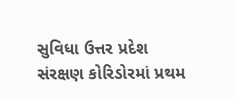સુવિધા ઉત્તર પ્રદેશ સંરક્ષણ કોરિડોરમાં પ્રથમ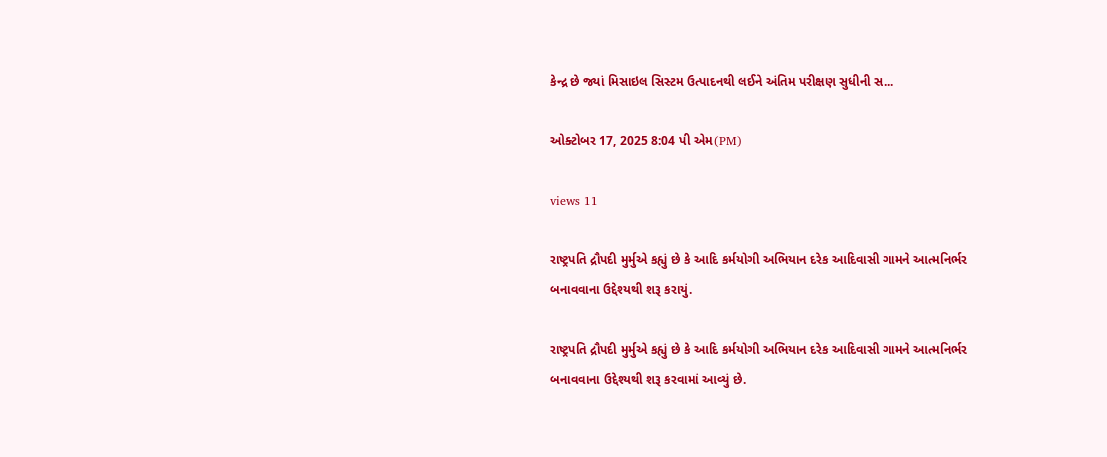કેન્દ્ર છે જ્યાં મિસાઇલ સિસ્ટમ ઉત્પાદનથી લઈને અંતિમ પરીક્ષણ સુધીની સ...

ઓક્ટોબર 17, 2025 8:04 પી એમ(PM)

views 11

રાષ્ટ્રપતિ દ્રૌપદી મુર્મુએ કહ્યું છે કે આદિ કર્મયોગી અભિયાન દરેક આદિવાસી ગામને આત્મનિર્ભર બનાવવાના ઉદ્દેશ્યથી શરૂ કરાયું.

રાષ્ટ્રપતિ દ્રૌપદી મુર્મુએ કહ્યું છે કે આદિ કર્મયોગી અભિયાન દરેક આદિવાસી ગામને આત્મનિર્ભર બનાવવાના ઉદ્દેશ્યથી શરૂ કરવામાં આવ્યું છે.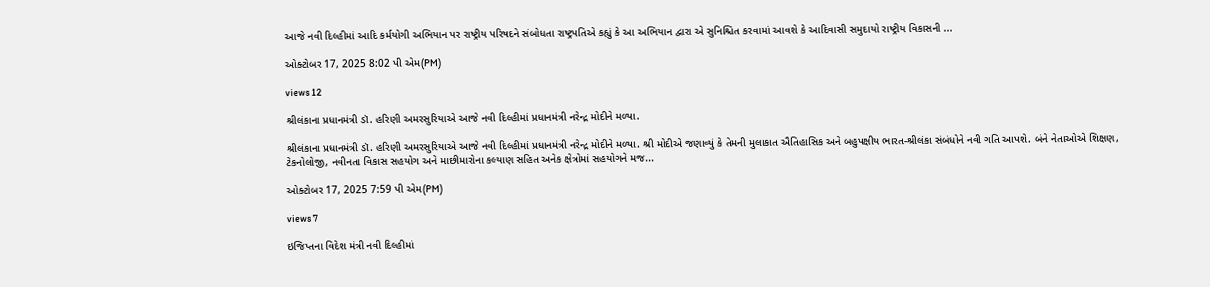આજે નવી દિલ્હીમાં આદિ કર્મયોગી અભિયાન પર રાષ્ટ્રીય પરિષદને સંબોધતા રાષ્ટ્રપતિએ કહ્યું કે આ અભિયાન દ્વારા એ સુનિશ્ચિત કરવામાં આવશે કે આદિવાસી સમુદાયો રાષ્ટ્રીય વિકાસની ...

ઓક્ટોબર 17, 2025 8:02 પી એમ(PM)

views 12

શ્રીલંકાના પ્રધાનમંત્રી ડૉ. હરિણી અમરસુરિયાએ આજે નવી દિલ્હીમાં પ્રધાનમંત્રી નરેન્દ્ર મોદીને મળ્યા.

શ્રીલંકાના પ્રધાનમંત્રી ડૉ. હરિણી અમરસુરિયાએ આજે નવી દિલ્હીમાં પ્રધાનમંત્રી નરેન્દ્ર મોદીને મળ્યા. શ્રી મોદીએ જણાવ્યું કે તેમની મુલાકાત ઐતિહાસિક અને બહુપક્ષીય ભારત-શ્રીલંકા સંબંધોને નવી ગતિ આપશે. બંને નેતાઓએ શિક્ષણ, ટેકનોલોજી, નવીનતા વિકાસ સહયોગ અને માછીમારોના કલ્યાણ સહિત અનેક ક્ષેત્રોમાં સહયોગને મજ...

ઓક્ટોબર 17, 2025 7:59 પી એમ(PM)

views 7

ઇજિપ્તના વિદેશ મંત્રી નવી દિલ્હીમાં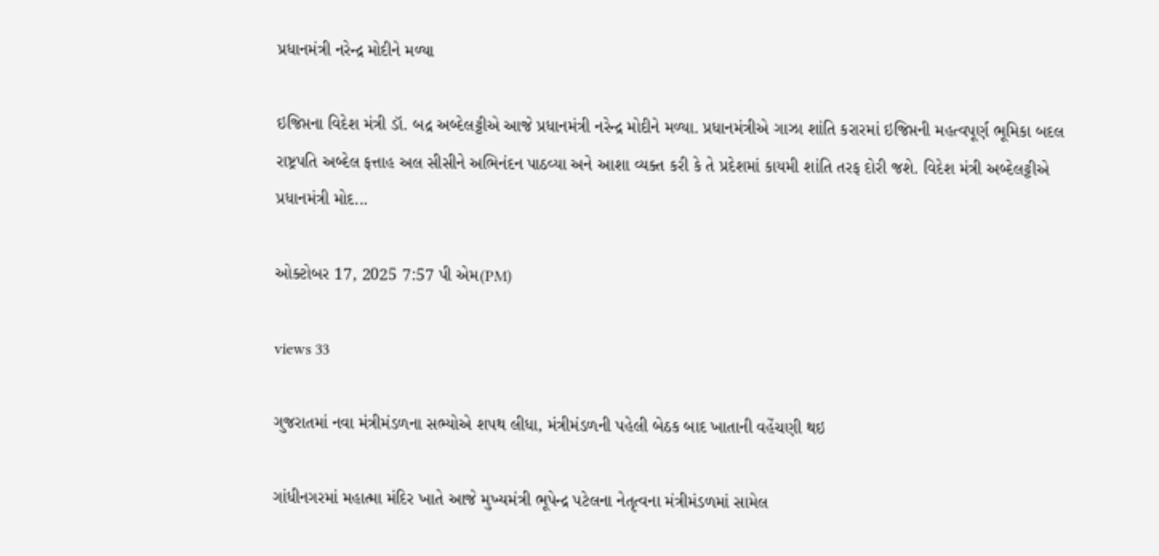પ્રધાનમંત્રી નરેન્દ્ર મોદીને મળ્યા

ઇજિપ્તના વિદેશ મંત્રી ડૉ. બદ્ર અબ્દેલટ્ટીએ આજે પ્રધાનમંત્રી નરેન્દ્ર મોદીને મળ્યા. પ્રધાનમંત્રીએ ગાઝા શાંતિ કરારમાં ઇજિપ્તની મહત્વપૂર્ણ ભૂમિકા બદલ રાષ્ટ્રપતિ અબ્દેલ ફત્તાહ અલ સીસીને અભિનંદન પાઠવ્યા અને આશા વ્યક્ત કરી કે તે પ્રદેશમાં કાયમી શાંતિ તરફ દોરી જશે. વિદેશ મંત્રી અબ્દેલટ્ટીએ પ્રધાનમંત્રી મોદ...

ઓક્ટોબર 17, 2025 7:57 પી એમ(PM)

views 33

ગુજરાતમાં નવા મંત્રીમંડળના સભ્યોએ શપથ લીધા, મંત્રીમંડળની પહેલી બેઠક બાદ ખાતાની વહેંચણી થઇ

ગાંધીનગરમાં મહાત્મા મંદિર ખાતે આજે મુખ્યમંત્રી ભૂપેન્દ્ર પટેલના નેતૃત્વના મંત્રીમંડળમાં સામેલ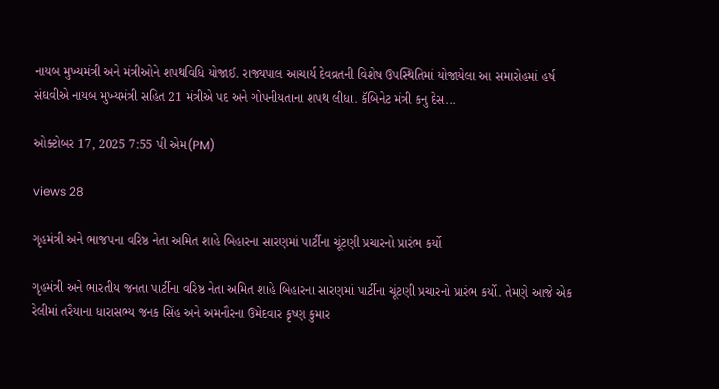નાયબ મુખ્યમંત્રી અને મંત્રીઓને શપથવિધિ યોજાઈ. રાજ્યપાલ આચાર્ય દેવવ્રતની વિશેષ ઉપસ્થિતિમાં યોજાયેલા આ સમારોહમાં હર્ષ સંઘવીએ નાયબ મુખ્યમંત્રી સહિત 21 મંત્રીએ પદ અને ગોપનીયતાના શપથ લીધા. કૅબિનેટ મંત્રી કનુ દેસ...

ઓક્ટોબર 17, 2025 7:55 પી એમ(PM)

views 28

ગૃહમંત્રી અને ભાજપના વરિષ્ઠ નેતા અમિત શાહે બિહારના સારણમાં પાર્ટીના ચૂંટણી પ્રચારનો પ્રારંભ કર્યો

ગૃહમંત્રી અને ભારતીય જનતા પાર્ટીના વરિષ્ઠ નેતા અમિત શાહે બિહારના સારણમાં પાર્ટીના ચૂંટણી પ્રચારનો પ્રારંભ કર્યો. તેમણે આજે એક રેલીમાં તરૈયાના ધારાસભ્ય જનક સિંહ અને અમનૌરના ઉમેદવાર કૃષ્ણ કુમાર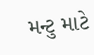મન્ટુ માટે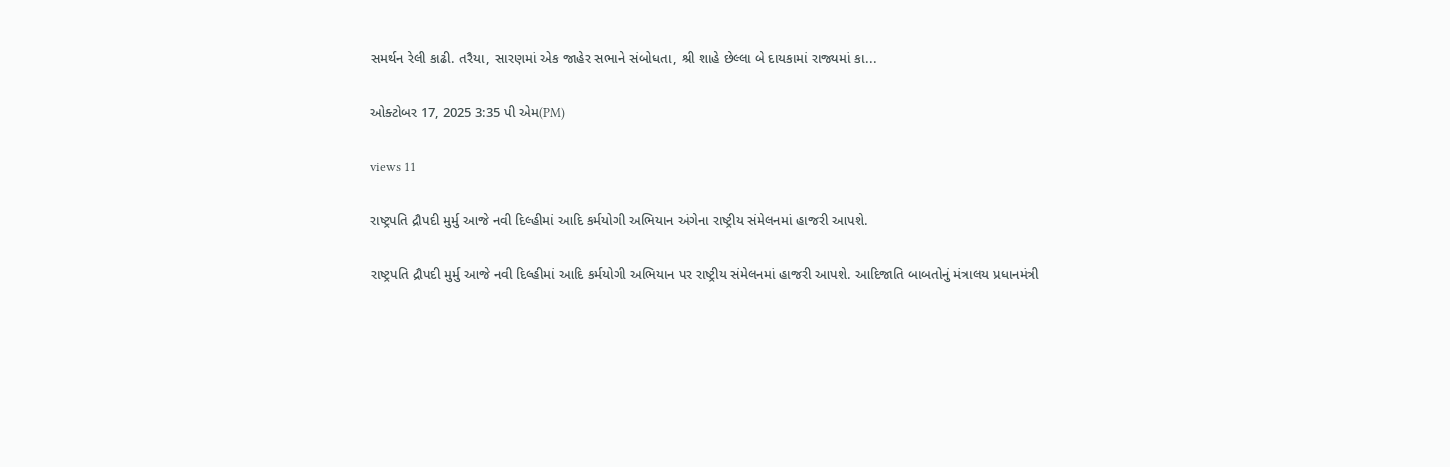સમર્થન રેલી કાઢી. તરૈયા, સારણમાં એક જાહેર સભાને સંબોધતા, શ્રી શાહે છેલ્લા બે દાયકામાં રાજ્યમાં કા...

ઓક્ટોબર 17, 2025 3:35 પી એમ(PM)

views 11

રાષ્ટ્રપતિ દ્રૌપદી મુર્મુ આજે નવી દિલ્હીમાં આદિ કર્મયોગી અભિયાન અંગેના રાષ્ટ્રીય સંમેલનમાં હાજરી આપશે.

રાષ્ટ્રપતિ દ્રૌપદી મુર્મુ આજે નવી દિલ્હીમાં આદિ કર્મયોગી અભિયાન પર રાષ્ટ્રીય સંમેલનમાં હાજરી આપશે. આદિજાતિ બાબતોનું મંત્રાલય પ્રધાનમંત્રી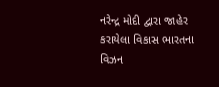નરેન્દ્ર મોદી દ્વારા જાહેર કરાયેલા વિકાસ ભારતના વિઝન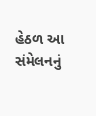હેઠળ આ સંમેલનનું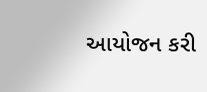આયોજન કરી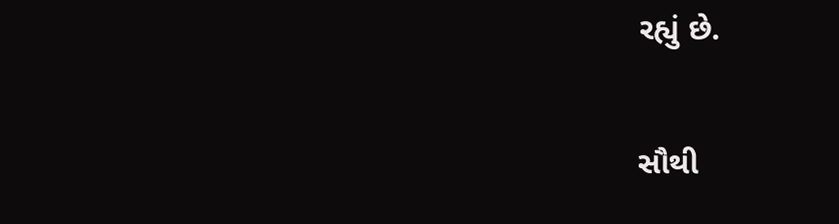રહ્યું છે.

સૌથી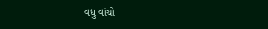વધુ વાંચો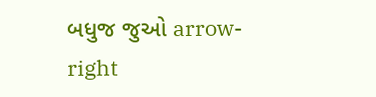બધુજ જુઓ arrow-right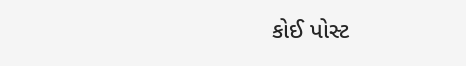કોઈ પોસ્ટ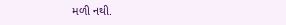મળી નથી.